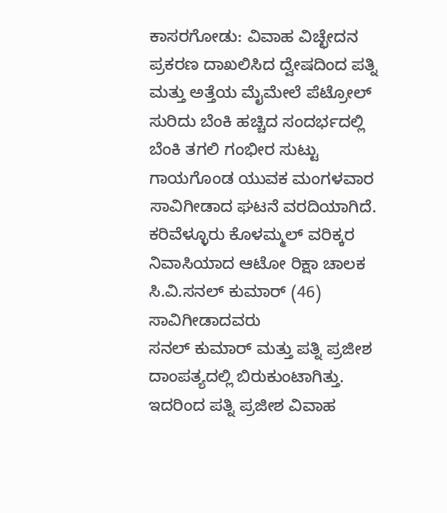ಕಾಸರಗೋಡು: ವಿವಾಹ ವಿಚ್ಛೇದನ ಪ್ರಕರಣ ದಾಖಲಿಸಿದ ದ್ವೇಷದಿಂದ ಪತ್ನಿ ಮತ್ತು ಅತ್ತೆಯ ಮೈಮೇಲೆ ಪೆಟ್ರೋಲ್ ಸುರಿದು ಬೆಂಕಿ ಹಚ್ಚಿದ ಸಂದರ್ಭದಲ್ಲಿ ಬೆಂಕಿ ತಗಲಿ ಗಂಭೀರ ಸುಟ್ಟು ಗಾಯಗೊಂಡ ಯುವಕ ಮಂಗಳವಾರ ಸಾವಿಗೀಡಾದ ಘಟನೆ ವರದಿಯಾಗಿದೆ.
ಕರಿವೆಳ್ಳೂರು ಕೊಳಮ್ಮಲ್ ವರಿಕ್ಕರ ನಿವಾಸಿಯಾದ ಆಟೋ ರಿಕ್ಷಾ ಚಾಲಕ ಸಿ.ವಿ.ಸನಲ್ ಕುಮಾರ್ (46) ಸಾವಿಗೀಡಾದವರು
ಸನಲ್ ಕುಮಾರ್ ಮತ್ತು ಪತ್ನಿ ಪ್ರಜೀಶ ದಾಂಪತ್ಯದಲ್ಲಿ ಬಿರುಕುಂಟಾಗಿತ್ತು. ಇದರಿಂದ ಪತ್ನಿ ಪ್ರಜೀಶ ವಿವಾಹ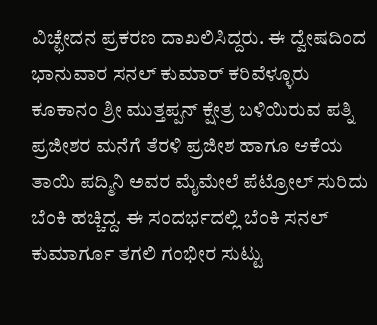ವಿಚ್ಛೇದನ ಪ್ರಕರಣ ದಾಖಲಿಸಿದ್ದರು. ಈ ದ್ವೇಷದಿಂದ ಭಾನುವಾರ ಸನಲ್ ಕುಮಾರ್ ಕರಿವೆಳ್ಳೂರು ಕೂಕಾನಂ ಶ್ರೀ ಮುತ್ತಪ್ಪನ್ ಕ್ಷೇತ್ರ ಬಳಿಯಿರುವ ಪತ್ನಿ ಪ್ರಜೀಶರ ಮನೆಗೆ ತೆರಳಿ ಪ್ರಜೀಶ ಹಾಗೂ ಆಕೆಯ ತಾಯಿ ಪದ್ಮಿನಿ ಅವರ ಮೈಮೇಲೆ ಪೆಟ್ರೋಲ್ ಸುರಿದು ಬೆಂಕಿ ಹಚ್ಚಿದ್ದ. ಈ ಸಂದರ್ಭದಲ್ಲಿ ಬೆಂಕಿ ಸನಲ್ ಕುಮಾರ್ಗೂ ತಗಲಿ ಗಂಭೀರ ಸುಟ್ಟು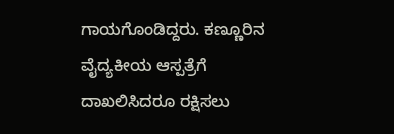ಗಾಯಗೊಂಡಿದ್ದರು. ಕಣ್ಣೂರಿನ ವೈದ್ಯಕೀಯ ಆಸ್ಪತ್ರೆಗೆ ದಾಖಲಿಸಿದರೂ ರಕ್ಷಿಸಲು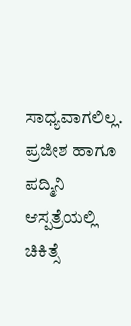ಸಾಧ್ಯವಾಗಲಿಲ್ಲ. ಪ್ರಜೀಶ ಹಾಗೂ ಪದ್ಮಿನಿ ಆಸ್ಪತ್ರೆಯಲ್ಲಿ ಚಿಕಿತ್ಸೆ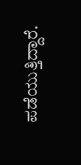ಪಡೆಯುತ್ತಿದ್ದಾರೆ.